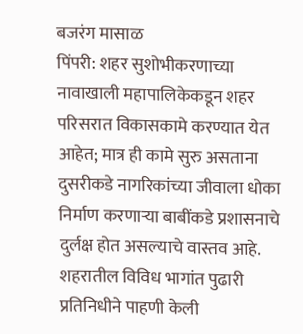बजरंग मासाळ
पिंपरी: शहर सुशोभीकरणाच्या नावाखाली महापालिकेकडून शहर परिसरात विकासकामे करण्यात येत आहेत; मात्र ही कामे सुरु असताना दुसरीकडे नागरिकांच्या जीवाला धोका निर्माण करणाऱ्या बाबींकडे प्रशासनाचे दुर्लक्ष होत असल्याचे वास्तव आहे. शहरातील विविध भागांत पुढारी प्रतिनिधीने पाहणी केली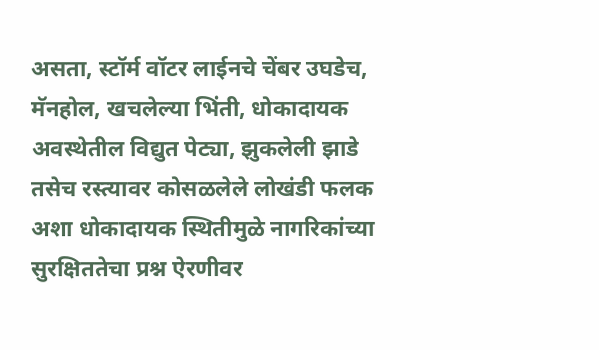असता, स्टॉर्म वॉटर लाईनचे चेंबर उघडेच, मॅनहोल, खचलेल्या भिंती, धोकादायक अवस्थेतील विद्युत पेट्या, झुकलेली झाडे तसेच रस्त्यावर कोसळलेले लोखंडी फलक अशा धोकादायक स्थितीमुळे नागरिकांच्या सुरक्षिततेचा प्रश्न ऐरणीवर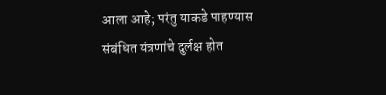आला आहे; परंतु याकडे पाहण्यास संबंधित यंत्रणांचे दुर्लक्ष होत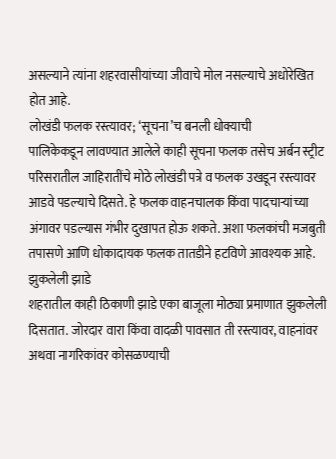असल्याने त्यांना शहरवासीयांच्या जीवाचे मोल नसल्याचे अधोरेखित होत आहे.
लोखंडी फलक रस्त्यावर; ‘सूचना’च बनली धोक्याची
पालिकेकडून लावण्यात आलेले काही सूचना फलक तसेच अर्बन स्ट्रीट परिसरातील जाहिरातींचे मोठे लोखंडी पत्रे व फलक उखडून रस्त्यावर आडवे पडल्याचे दिसते. हे फलक वाहनचालक किंवा पादचाऱ्यांच्या अंगावर पडल्यास गंभीर दुखापत होऊ शकते. अशा फलकांची मजबुती तपासणे आणि धोकादायक फलक तातडीने हटविणे आवश्यक आहे.
झुकलेली झाडे
शहरातील काही ठिकाणी झाडे एका बाजूला मोठ्या प्रमाणात झुकलेली दिसतात. जोरदार वारा किंवा वादळी पावसात ती रस्त्यावर, वाहनांवर अथवा नागरिकांवर कोसळण्याची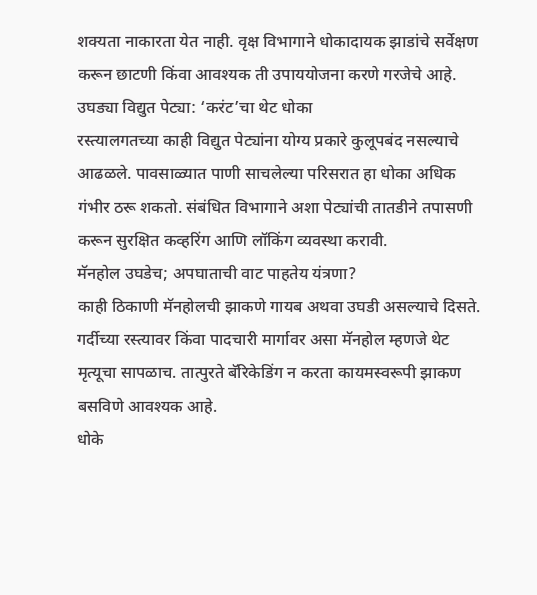शक्यता नाकारता येत नाही. वृक्ष विभागाने धोकादायक झाडांचे सर्वेक्षण करून छाटणी किंवा आवश्यक ती उपाययोजना करणे गरजेचे आहे.
उघड्या विद्युत पेट्या: ‘करंट’चा थेट धोका
रस्त्यालगतच्या काही विद्युत पेट्यांना योग्य प्रकारे कुलूपबंद नसल्याचे आढळले. पावसाळ्यात पाणी साचलेल्या परिसरात हा धोका अधिक गंभीर ठरू शकतो. संबंधित विभागाने अशा पेट्यांची तातडीने तपासणी करून सुरक्षित कव्हरिंग आणि लॉकिंग व्यवस्था करावी.
मॅनहोल उघडेच; अपघाताची वाट पाहतेय यंत्रणा?
काही ठिकाणी मॅनहोलची झाकणे गायब अथवा उघडी असल्याचे दिसते. गर्दीच्या रस्त्यावर किंवा पादचारी मार्गावर असा मॅनहोल म्हणजे थेट मृत्यूचा सापळाच. तात्पुरते बॅरिकेडिंग न करता कायमस्वरूपी झाकण बसविणे आवश्यक आहे.
धोके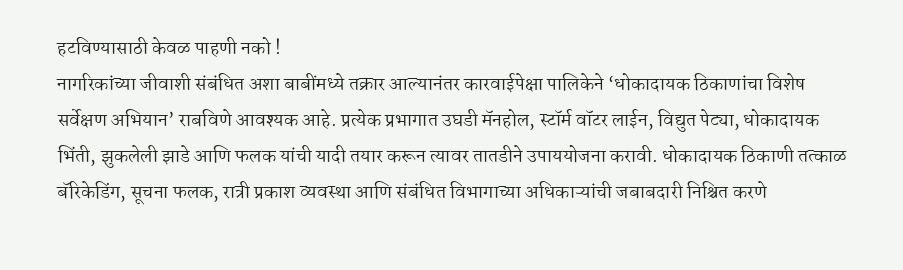हटविण्यासाठी केवळ पाहणी नको !
नागरिकांच्या जीवाशी संबंधित अशा बाबींमध्ये तक्रार आल्यानंतर कारवाईपेक्षा पालिकेने ‘धोकादायक ठिकाणांचा विशेष सर्वेक्षण अभियान’ राबविणे आवश्यक आहे. प्रत्येक प्रभागात उघडी मॅनहोल, स्टॉर्म वॉटर लाईन, विद्युत पेट्या, धोकादायक भिंती, झुकलेली झाडे आणि फलक यांची यादी तयार करून त्यावर तातडीने उपाययोजना करावी. धोकादायक ठिकाणी तत्काळ बॅरिकेडिंग, सूचना फलक, रात्री प्रकाश व्यवस्था आणि संबंधित विभागाच्या अधिकाऱ्यांची जबाबदारी निश्चित करणे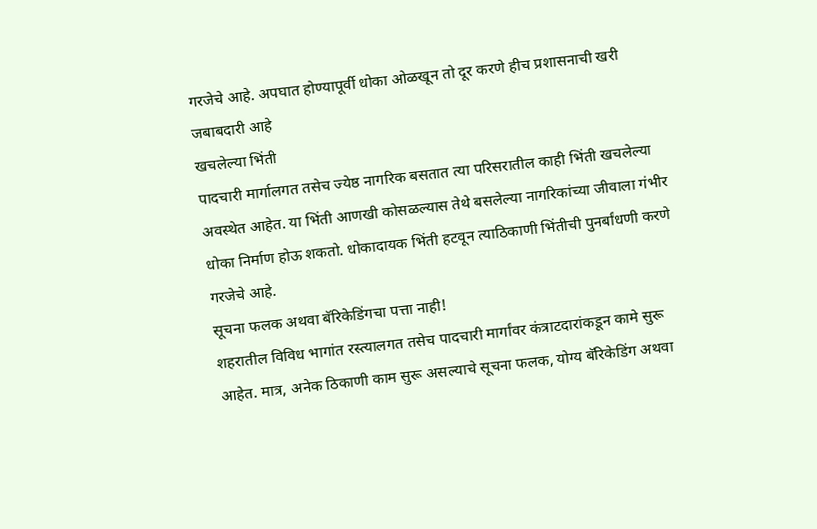गरजेचे आहे. अपघात होण्यापूर्वी धोका ओळखून तो दूर करणे हीच प्रशासनाची खरी जबाबदारी आहे
खचलेल्या भिंती
पादचारी मार्गालगत तसेच ज्येष्ठ नागरिक बसतात त्या परिसरातील काही भिंती खचलेल्या अवस्थेत आहेत. या भिंती आणखी कोसळल्यास तेथे बसलेल्या नागरिकांच्या जीवाला गंभीर धोका निर्माण होऊ शकतो. धोकादायक भिंती हटवून त्याठिकाणी भिंतीची पुनर्बांधणी करणे गरजेचे आहे.
सूचना फलक अथवा बॅरिकेडिंगचा पत्ता नाही!
शहरातील विविध भागांत रस्त्यालगत तसेच पादचारी मार्गांवर कंत्राटदारांकडून कामे सुरू आहेत. मात्र, अनेक ठिकाणी काम सुरू असल्याचे सूचना फलक, योग्य बॅरिकेडिंग अथवा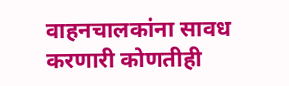वाहनचालकांना सावध करणारी कोणतीही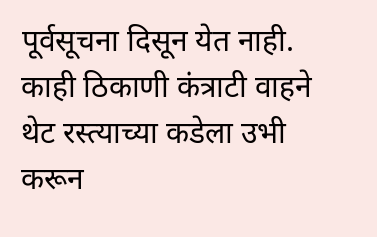पूर्वसूचना दिसून येत नाही. काही ठिकाणी कंत्राटी वाहने थेट रस्त्याच्या कडेला उभी करून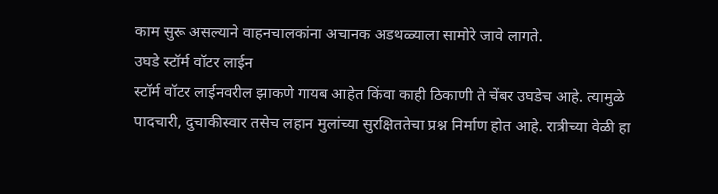काम सुरू असल्याने वाहनचालकांना अचानक अडथळ्याला सामोरे जावे लागते.
उघडे स्टॉर्म वॉटर लाईन
स्टॉर्म वॉटर लाईनवरील झाकणे गायब आहेत किंवा काही ठिकाणी ते चेंबर उघडेच आहे. त्यामुळे पादचारी, दुचाकीस्वार तसेच लहान मुलांच्या सुरक्षिततेचा प्रश्न निर्माण होत आहे. रात्रीच्या वेळी हा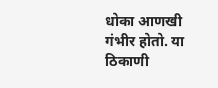धोका आणखी गंभीर होतो. या ठिकाणी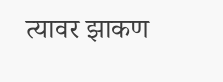त्यावर झाकण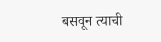बसवून त्याची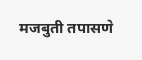मजबुती तपासणे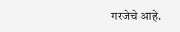गरजेचे आहे.